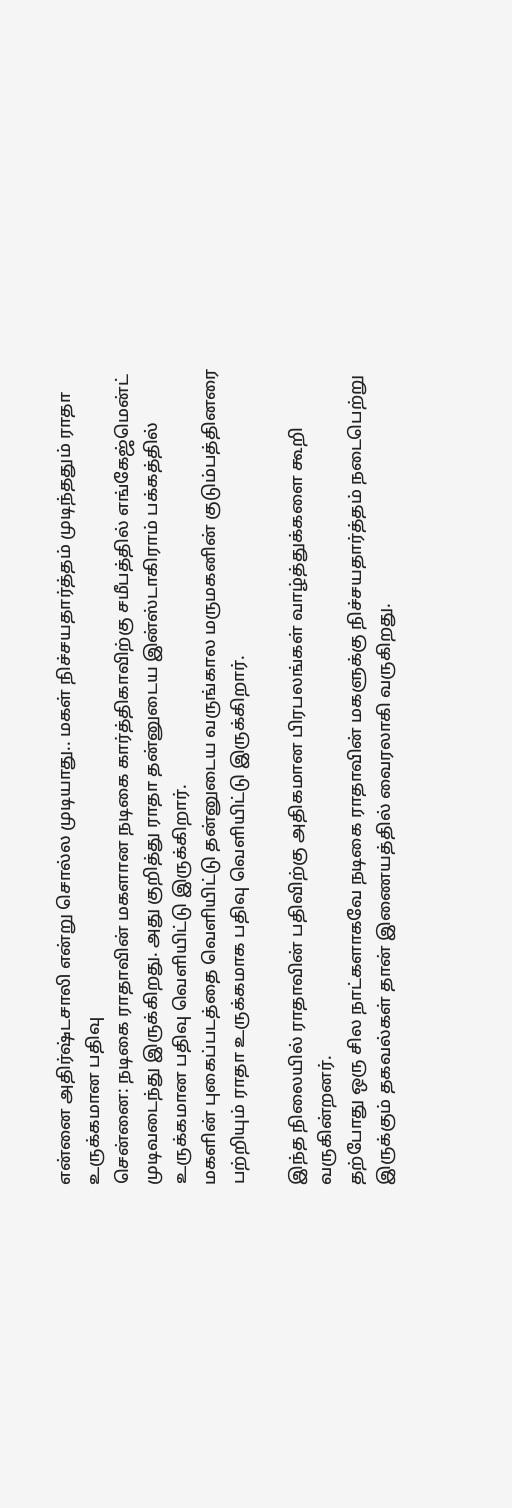என்னை அதிர்ஷ்டசாலி என்று சொல்ல முடியாது.. மகள் நிச்சயதார்த்தம் முடிந்ததும் ராதா உருக்கமான பதிவு
சென்னை: நடிகை ராதாவின் மகளான நடிகை கார்த்திகாவிற்கு சமீபத்தில் எங்கேஜ்மென்ட் முடிவடைந்து இருக்கிறது. அது குறித்து ராதா தன்னுடைய இன்ஸ்டாகிராம் பக்கத்தில் உருக்கமான பதிவு வெளியிட்டு இருக்கிறார்.
மகளின் புகைப்படத்தை வெளியிட்டு தன்னுடைய வருங்கால மருமகனின் குடும்பத்தினரை பற்றியும் ராதா உருக்கமாக பதிவு வெளியிட்டு இருக்கிறார்.

இந்த நிலையில் ராதாவின் பதிவிற்கு அதிகமான பிரபலங்கள் வாழ்த்துக்களை கூறி வருகின்றனர்.
தற்போது ஒரு சில நாட்களாகவே நடிகை ராதாவின் மகளுக்கு நிச்சயதார்த்தம் நடைபெற்று இருக்கும் தகவல்கள் தான் இணையத்தில் வைரலாகி வருகிறது.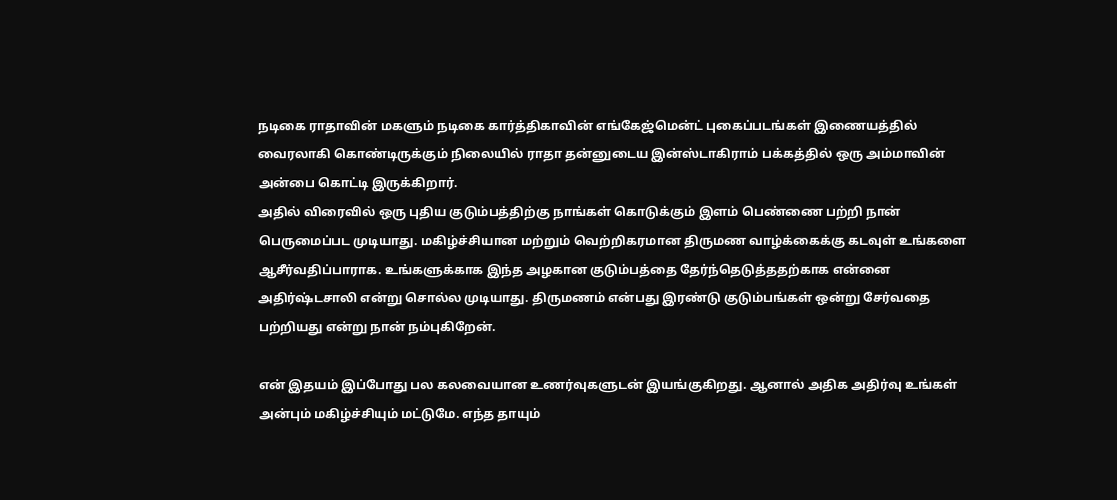நடிகை ராதாவின் மகளும் நடிகை கார்த்திகாவின் எங்கேஜ்மென்ட் புகைப்படங்கள் இணையத்தில் வைரலாகி கொண்டிருக்கும் நிலையில் ராதா தன்னுடைய இன்ஸ்டாகிராம் பக்கத்தில் ஒரு அம்மாவின் அன்பை கொட்டி இருக்கிறார்.
அதில் விரைவில் ஒரு புதிய குடும்பத்திற்கு நாங்கள் கொடுக்கும் இளம் பெண்ணை பற்றி நான் பெருமைப்பட முடியாது. மகிழ்ச்சியான மற்றும் வெற்றிகரமான திருமண வாழ்க்கைக்கு கடவுள் உங்களை ஆசீர்வதிப்பாராக. உங்களுக்காக இந்த அழகான குடும்பத்தை தேர்ந்தெடுத்ததற்காக என்னை அதிர்ஷ்டசாலி என்று சொல்ல முடியாது. திருமணம் என்பது இரண்டு குடும்பங்கள் ஒன்று சேர்வதை பற்றியது என்று நான் நம்புகிறேன்.

என் இதயம் இப்போது பல கலவையான உணர்வுகளுடன் இயங்குகிறது. ஆனால் அதிக அதிர்வு உங்கள் அன்பும் மகிழ்ச்சியும் மட்டுமே. எந்த தாயும்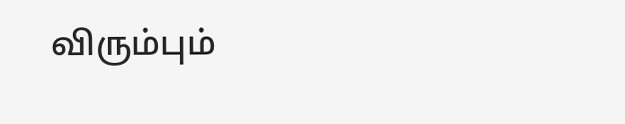விரும்பும்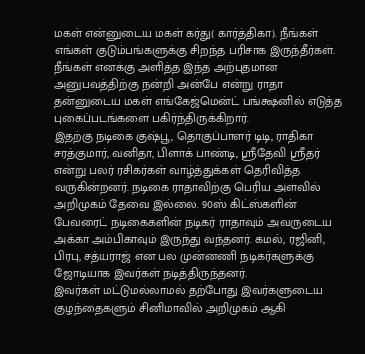மகள் என்னுடைய மகள் கர்து( கார்த்திகா). நீங்கள் எங்கள் குடும்பங்களுக்கு சிறந்த பரிசாக இருந்தீர்கள். நீங்கள் எனக்கு அளித்த இந்த அற்புதமான அனுபவத்திற்கு நன்றி அன்பே என்று ராதா தன்னுடைய மகள் எங்கேஜ்மென்ட் பங்க்ஷனில் எடுத்த புகைப்படங்களை பகிர்ந்திருக்கிறார்.
இதற்கு நடிகை குஷ்பூ, தொகுப்பாளர் டிடி, ராதிகா சரத்குமார், வனிதா, பிளாக் பாண்டி, ஸ்ரீதேவி ஸ்ரீதர் என்று பலர் ரசிகர்கள் வாழ்த்துக்கள் தெரிவித்த வருகின்றனர். நடிகை ராதாவிற்கு பெரிய அளவில் அறிமுகம் தேவை இல்லை. 90ஸ் கிட்ஸ்களின் பேவரைட் நடிகைகளின் நடிகர் ராதாவும் அவருடைய அக்கா அம்பிகாவும் இருந்து வந்தனர். கமல், ரஜினி, பிரபு, சத்யராஜ் என பல முன்னணி நடிகர்களுக்கு ஜோடியாக இவர்கள் நடித்திருந்தனர்.
இவர்கள் மட்டுமல்லாமல் தற்போது இவர்களுடைய குழந்தைகளும் சினிமாவில் அறிமுகம் ஆகி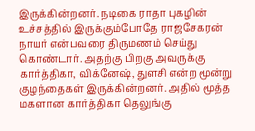இருக்கின்றனர். நடிகை ராதா புகழின் உச்சத்தில் இருக்கும்போதே ராஜசேகரன் நாயர் என்பவரை திருமணம் செய்து கொண்டார். அதற்கு பிறகு அவருக்கு கார்த்திகா, விக்னேஷ், துளசி என்ற மூன்று குழந்தைகள் இருக்கின்றனர். அதில் மூத்த மகளான கார்த்திகா தெலுங்கு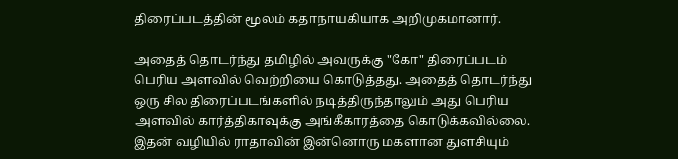திரைப்படத்தின் மூலம் கதாநாயகியாக அறிமுகமானார்.

அதைத் தொடர்ந்து தமிழில் அவருக்கு "கோ" திரைப்படம் பெரிய அளவில் வெற்றியை கொடுத்தது. அதைத் தொடர்ந்து ஒரு சில திரைப்படங்களில் நடித்திருந்தாலும் அது பெரிய அளவில் கார்த்திகாவுக்கு அங்கீகாரத்தை கொடுக்கவில்லை. இதன் வழியில் ராதாவின் இன்னொரு மகளான துளசியும்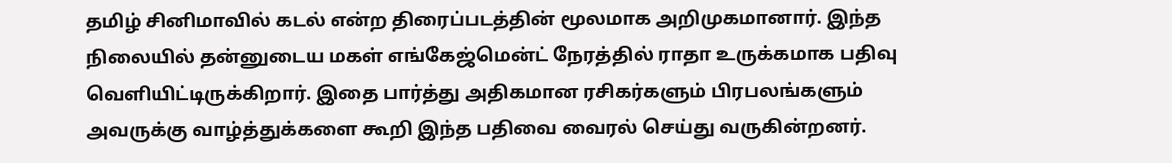தமிழ் சினிமாவில் கடல் என்ற திரைப்படத்தின் மூலமாக அறிமுகமானார். இந்த நிலையில் தன்னுடைய மகள் எங்கேஜ்மென்ட் நேரத்தில் ராதா உருக்கமாக பதிவு வெளியிட்டிருக்கிறார். இதை பார்த்து அதிகமான ரசிகர்களும் பிரபலங்களும் அவருக்கு வாழ்த்துக்களை கூறி இந்த பதிவை வைரல் செய்து வருகின்றனர்.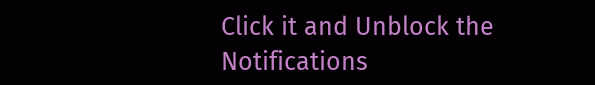Click it and Unblock the Notifications